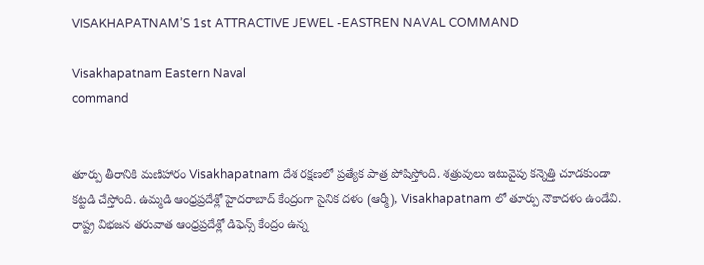VISAKHAPATNAM’S 1st ATTRACTIVE JEWEL -EASTREN NAVAL COMMAND

Visakhapatnam Eastern Naval
command


తూర్పు తీరానికి మణిహారం Visakhapatnam దేశ రక్షణలో ప్రత్యేక పాత్ర పోషిస్తోంది. శత్రువులు ఇటువైపు కన్నెత్తి చూడకుండా కట్టడి చేస్తోంది. ఉమ్మడి ఆంధ్రప్రదేశ్లో హైదరాబాద్ కేంద్రంగా సైనిక దళం (ఆర్మీ), Visakhapatnam లో తూర్పు నౌకాదళం ఉండేవి. రాష్ట్ర విభజన తరువాత ఆంధ్రప్రదేశ్లో డిఫెన్స్ కేంద్రం ఉన్న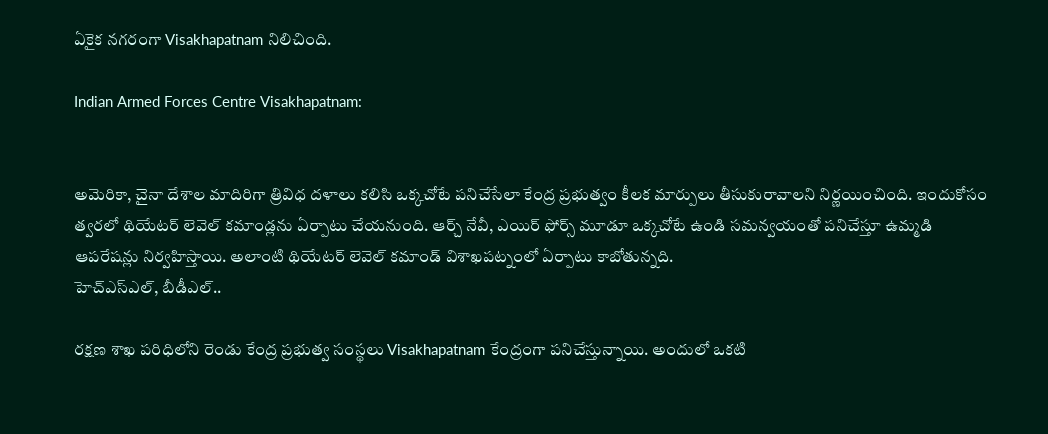ఏకైక నగరంగా Visakhapatnam నిలిచింది.

Indian Armed Forces Centre Visakhapatnam:


అమెరికా, చైనా దేశాల మాదిరిగా త్రివిధ దళాలు కలిసి ఒక్కచోటే పనిచేసేలా కేంద్ర ప్రభుత్వం కీలక మార్పులు తీసుకురావాలని నిర్ణయించింది. ఇందుకోసం త్వరలో థియేటర్ లెవెల్ కమాండ్లను ఏర్పాటు చేయనుంది. ఆర్చ్ నేవీ, ఎయిర్ ఫోర్స్ మూడూ ఒక్కచోటే ఉండి సమన్వయంతో పనిచేస్తూ ఉమ్మడి ఆపరేషన్లు నిర్వహిస్తాయి. అలాంటి థియేటర్ లెవెల్ కమాండ్ విశాఖపట్నంలో ఏర్పాటు కాబోతున్నది.
హెచ్ఎస్ఎల్, బీడీఎల్..

రక్షణ శాఖ పరిధిలోని రెండు కేంద్ర ప్రభుత్వ సంస్థలు Visakhapatnam కేంద్రంగా పనిచేస్తున్నాయి. అందులో ఒకటి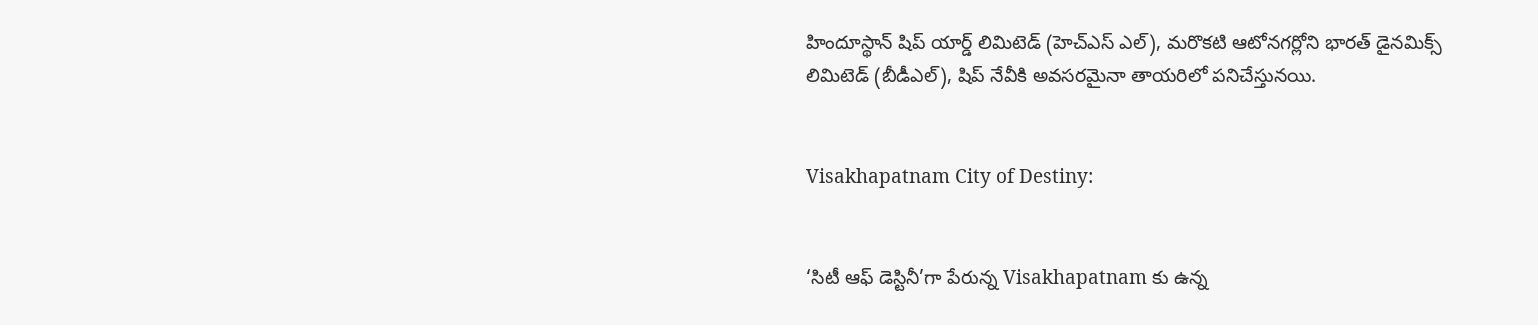హిందూస్థాన్ షిప్ యార్డ్ లిమిటెడ్ (హెచ్ఎస్ ఎల్), మరొకటి ఆటోనగర్లోని భారత్ డైనమిక్స్ లిమిటెడ్ (బీడీఎల్), షిప్ నేవీకి అవసరమైనా తాయరిలో పనిచేస్తునయి.


Visakhapatnam City of Destiny:


‘సిటీ ఆఫ్ డెస్టినీ’గా పేరున్న Visakhapatnam కు ఉన్న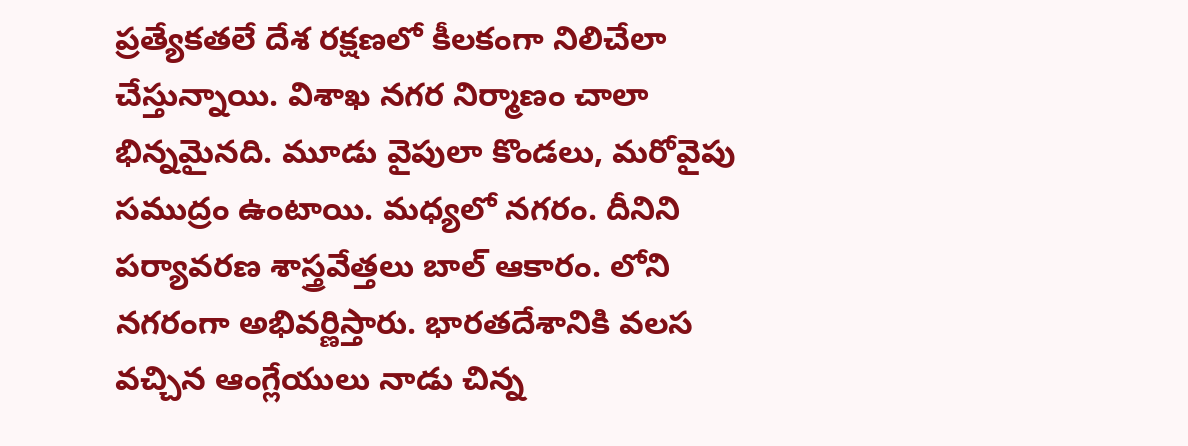ప్రత్యేకతలే దేశ రక్షణలో కీలకంగా నిలిచేలా చేస్తున్నాయి. విశాఖ నగర నిర్మాణం చాలా భిన్నమైనది. మూడు వైపులా కొండలు, మరోవైపు సముద్రం ఉంటాయి. మధ్యలో నగరం. దీనిని పర్యావరణ శాస్త్రవేత్తలు బాల్ ఆకారం. లోని నగరంగా అభివర్ణిస్తారు. భారతదేశానికి వలస వచ్చిన ఆంగ్లేయులు నాడు చిన్న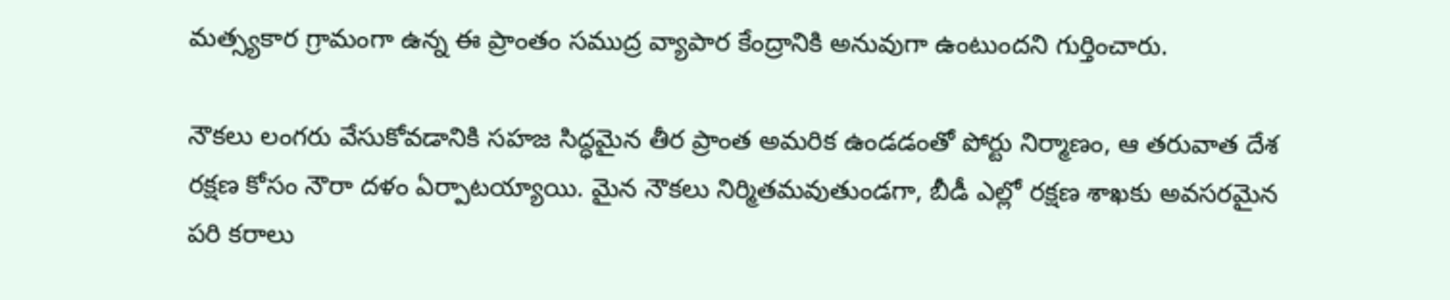మత్స్యకార గ్రామంగా ఉన్న ఈ ప్రాంతం సముద్ర వ్యాపార కేంద్రానికి అనువుగా ఉంటుందని గుర్తించారు.

నౌకలు లంగరు వేసుకోవడానికి సహజ సిద్ధమైన తీర ప్రాంత అమరిక ఉండడంతో పోర్టు నిర్మాణం, ఆ తరువాత దేశ రక్షణ కోసం నౌరా దళం ఏర్పాటయ్యాయి. మైన నౌకలు నిర్మితమవుతుండగా, బీడీ ఎల్లో రక్షణ శాఖకు అవసరమైన పరి కరాలు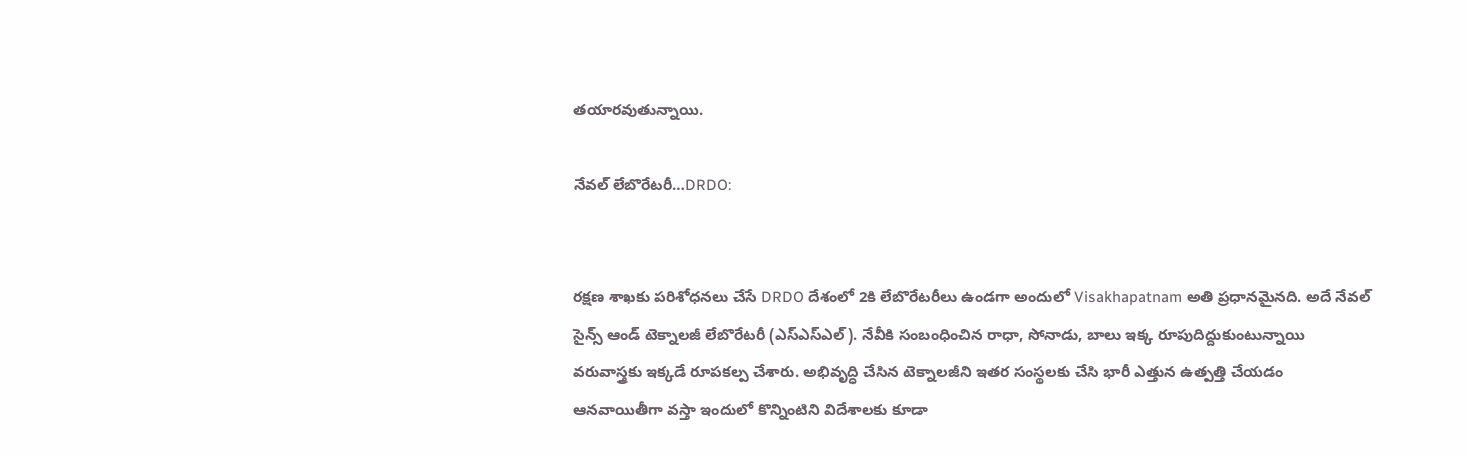తయారవుతున్నాయి.

నేవల్ లేబొరేటరీ…DRDO:


రక్షణ శాఖకు పరిశోధనలు చేసే DRDO దేశంలో 2కి లేబొరేటరీలు ఉండగా అందులో Visakhapatnam అతి ప్రధానమైనది. అదే నేవల్ సైన్స్ ఆండ్ టెక్నాలజీ లేబొరేటరీ (ఎస్ఎస్ఎల్). నేవీకి సంబంధించిన రాధా, సోనాడు, బాలు ఇక్క రూపుదిద్దుకుంటున్నాయి వరువాస్త్రకు ఇక్కడే రూపకల్ప చేశారు. అభివృద్ధి చేసిన టెక్నాలజీని ఇతర సంస్థలకు చేసి భారీ ఎత్తున ఉత్పత్తి చేయడం ఆనవాయితీగా వస్తా ఇందులో కొన్నింటిని విదేశాలకు కూడా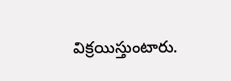విక్రయిస్తుంటారు.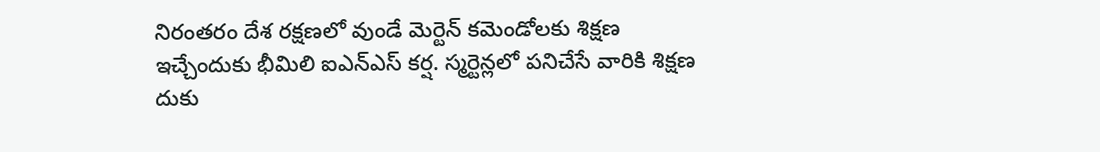నిరంతరం దేశ రక్షణలో వుండే మెర్టెన్ కమెండోలకు శిక్షణ ఇచ్చేందుకు భీమిలి ఐఎన్ఎస్ కర్ష. స్మర్టెన్లలో పనిచేసే వారికి శిక్షణ దుకు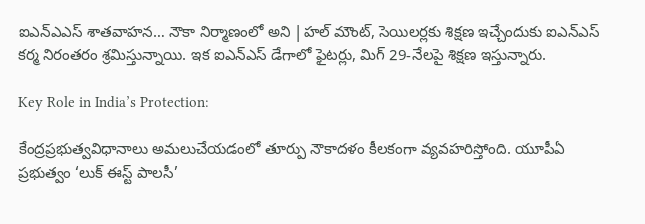ఐఎన్ఎఎస్ శాతవాహన… నౌకా నిర్మాణంలో అని |హల్ మౌంట్, సెయిలర్లకు శిక్షణ ఇచ్చేందుకు ఐఎన్ఎస్ కర్మ నిరంతరం శ్రమిస్తున్నాయి. ఇక ఐఎన్ఎస్ డేగాలో ఫైటర్లు, మిగ్ 29-నేలపై శిక్షణ ఇస్తున్నారు.

Key Role in India’s Protection:

కేంద్రప్రభుత్వవిధానాలు అమలుచేయడంలో తూర్పు నౌకాదళం కీలకంగా వ్యవహరిస్తోంది. యూపీఏ ప్రభుత్వం ‘లుక్ ఈస్ట్ పాలసీ’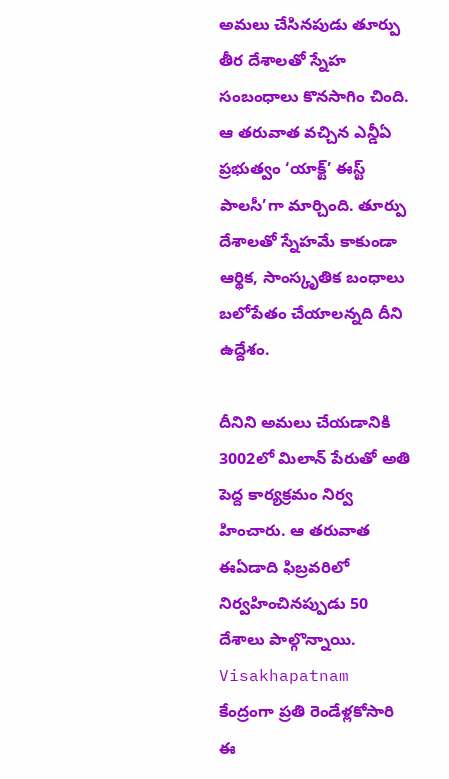అమలు చేసినపుడు తూర్పు తీర దేశాలతో స్నేహ సంబంధాలు కొనసాగిం చింది. ఆ తరువాత వచ్చిన ఎన్డీఏ ప్రభుత్వం ‘యాక్ట్’ ఈస్ట్ పాలసీ’గా మార్చింది. తూర్పు దేశాలతో స్నేహమే కాకుండా ఆర్థిక, సాంస్కృతిక బంధాలు బలోపేతం చేయాలన్నది దీని ఉద్దేశం.

దీనిని అమలు చేయడానికి 3002లో మిలాన్ పేరుతో అతి పెద్ద కార్యక్రమం నిర్వ హించారు. ఆ తరువాత ఈఏడాది ఫిబ్రవరిలో నిర్వహించినప్పుడు 50 దేశాలు పాల్గొన్నాయి. Visakhapatnam కేంద్రంగా ప్రతి రెండేళ్లకోసారి ఈ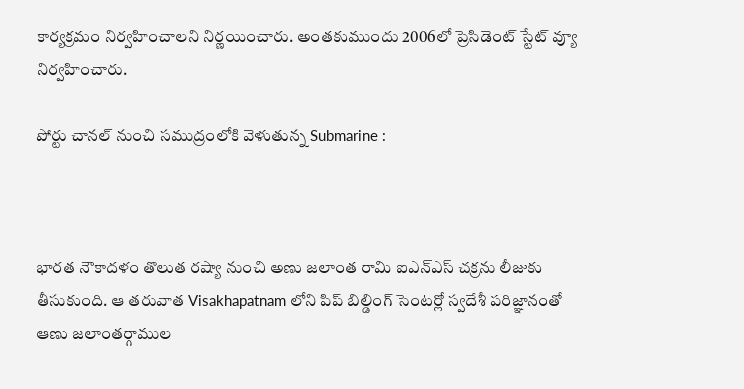కార్యక్రమం నిర్వహించాలని నిర్ణయించారు. అంతకుముందు 2006లో ప్రెసిడెంట్ స్టేట్ వ్యూ నిర్వహించారు.

పోర్టు చానల్ నుంచి సముద్రంలోకి వెళుతున్న Submarine :



భారత నౌకాదళం తొలుత రష్యా నుంచి అణు జలాంత రామి ఐఎన్ఎస్ చక్రను లీజుకు తీసుకుంది. ఆ తరువాత Visakhapatnam లోని పిప్ బిల్డింగ్ సెంటర్లో స్వదేశీ పరిజ్ఞానంతో ఆణు జలాంతర్గాముల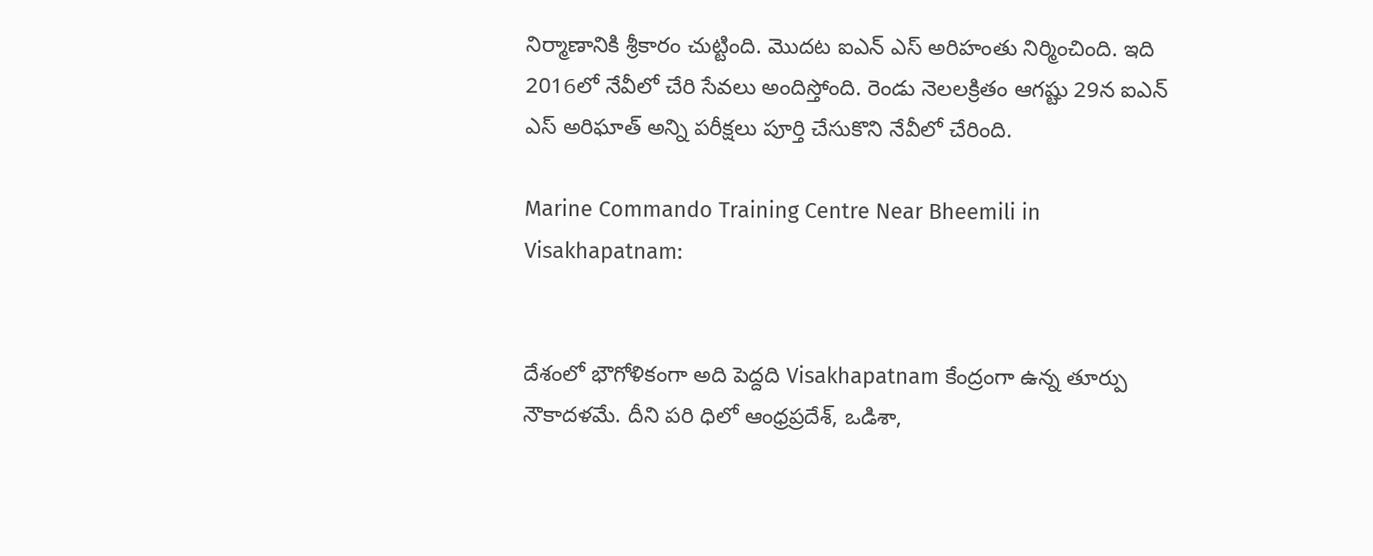నిర్మాణానికి శ్రీకారం చుట్టింది. మొదట ఐఎన్ ఎస్ అరిహంతు నిర్మించింది. ఇది 2016లో నేవీలో చేరి సేవలు అందిస్తోంది. రెండు నెలలక్రితం ఆగష్టు 29న ఐఎన్ ఎస్ అరిఘాత్ అన్ని పరీక్షలు పూర్తి చేసుకొని నేవీలో చేరింది.

Marine Commando Training Centre Near Bheemili in Visakhapatnam:


దేశంలో భౌగోళికంగా అది పెద్దది Visakhapatnam కేంద్రంగా ఉన్న తూర్పు నౌకాదళమే. దీని పరి ధిలో ఆంధ్రప్రదేశ్, ఒడిశా,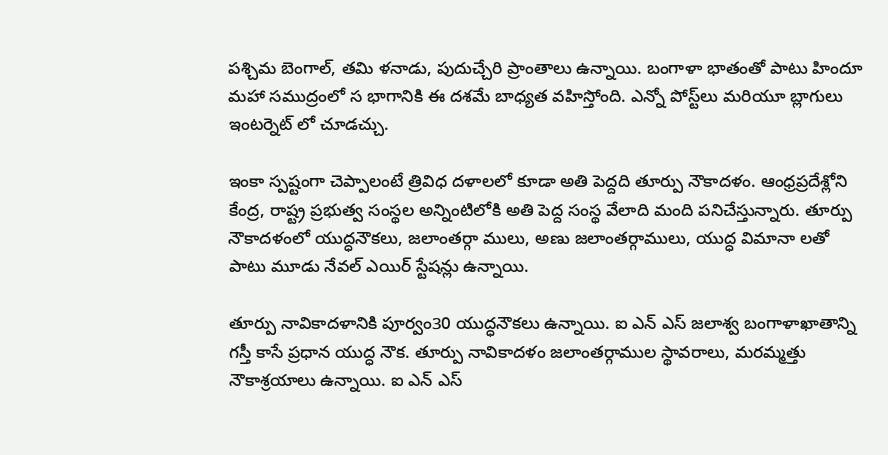పశ్చిమ బెంగాల్, తమి ళనాడు, పుదుచ్చేరి ప్రాంతాలు ఉన్నాయి. బంగాళా భాతంతో పాటు హిందూ మహా సముద్రంలో స భాగానికి ఈ దశమే బాధ్యత వహిస్తోంది. ఎన్నో పోస్ట్‌లు మరియూ బ్లాగులు ఇంటర్నెట్ లో చూడచ్చు.

ఇంకా స్పష్టంగా చెప్పాలంటే త్రివిధ దళాలలో కూడా అతి పెద్దది తూర్పు నౌకాదళం. ఆంధ్రప్రదేశ్లోని కేంద్ర, రాష్ట్ర ప్రభుత్వ సంస్థల అన్నింటిలోకి అతి పెద్ద సంస్థ వేలాది మంది పనిచేస్తున్నారు. తూర్పు నౌకాదళంలో యుద్ధనౌకలు, జలాంతర్గా ములు, అణు జలాంతర్గాములు, యుద్ధ విమానా లతో పాటు మూడు నేవల్ ఎయిర్ స్టేషన్లు ఉన్నాయి.

తూర్పు నావికాదళానికి పూర్వం30 యుద్ధనౌకలు ఉన్నాయి. ఐ ఎన్ ఎస్ జలాశ్వ బంగాళాఖాతాన్ని గస్తీ కాసే ప్రధాన యుద్ధ నౌక. తూర్పు నావికాదళం జలాంతర్గాముల స్థావరాలు, మరమ్మత్తు నౌకాశ్రయాలు ఉన్నాయి. ఐ ఎన్ ఎస్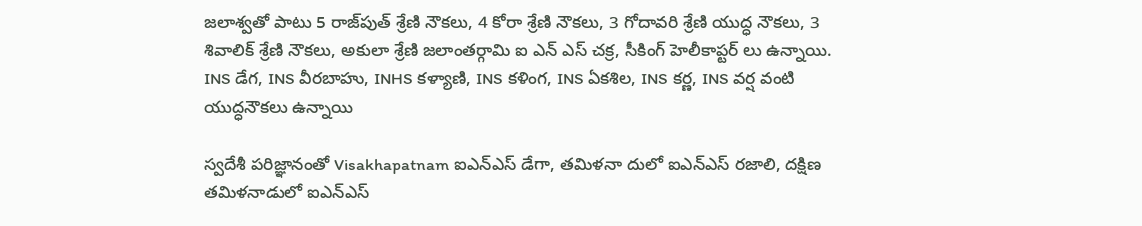జలాశ్వతో పాటు 5 రాజ్‌పుత్ శ్రేణి నౌకలు, 4 కోరా శ్రేణి నౌకలు, 3 గోదావరి శ్రేణి యుద్ధ నౌకలు, 3 శివాలిక్ శ్రేణి నౌకలు, అకులా శ్రేణి జలాంతర్గామి ఐ ఎన్ ఎస్ చక్ర, సీకింగ్ హెలీకాప్టర్ లు ఉన్నాయి. INS డేగ, INS వీరబాహు, INHS కళ్యాణి, INS కళింగ, INS ఏకశిల, INS కర్ణ, INS వర్ష వంటి యుద్ధనౌకలు ఉన్నాయి

స్వదేశీ పరిజ్ఞానంతో Visakhapatnam ఐఎన్ఎస్ డేగా, తమిళనా దులో ఐఎన్ఎస్ రజాలి, దక్షిణ తమిళనాడులో ఐఎన్ఎస్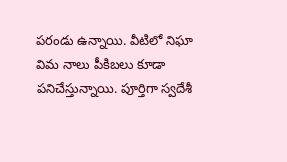పరండు ఉన్నాయి. వీటిలో నిఘా విమ నాలు పీకిబలు కూడా పనిచేస్తున్నాయి. పూర్తిగా స్వదేశీ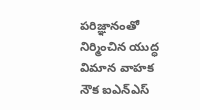పరిజ్ఞానంతో నిర్మించిన యుద్ధ విమాన వాహక నౌక ఐఎన్ఎస్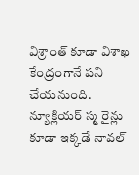విశ్రాంత్ కూడా విశాఖ కేంద్రంగానే పని చేయనుంది. న్యూక్లియర్ స్మ రైన్లు కూడా ఇక్కడే నావల్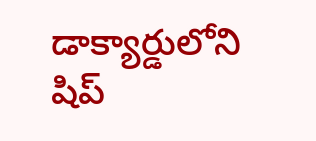డాక్యార్డులోని షిప్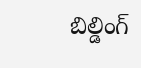బిల్డింగ్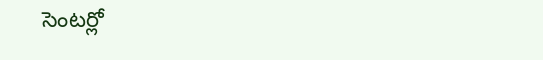సెంటర్లో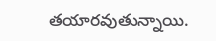తయారవుతున్నాయి.